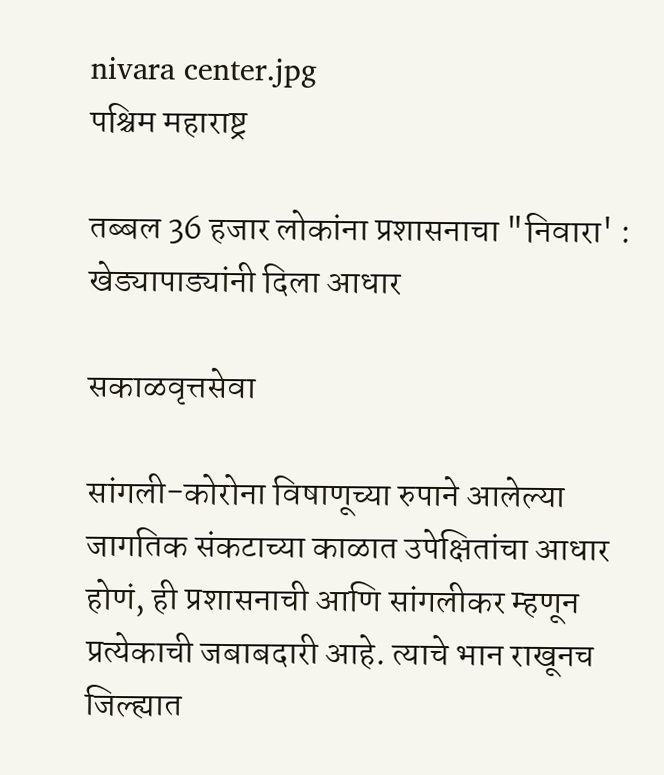nivara center.jpg
पश्चिम महाराष्ट्र

तब्बल 36 हजार लोकांना प्रशासनाचा "निवारा' : खेड्यापाड्यांनी दिला आधार

सकाळवृत्तसेवा

सांगली-कोरोना विषाणूच्या रुपाने आलेल्या जागतिक संकटाच्या काळात उपेक्षितांचा आधार होणं, ही प्रशासनाची आणि सांगलीकर म्हणून प्रत्येकाची जबाबदारी आहे. त्याचे भान राखूनच जिल्ह्यात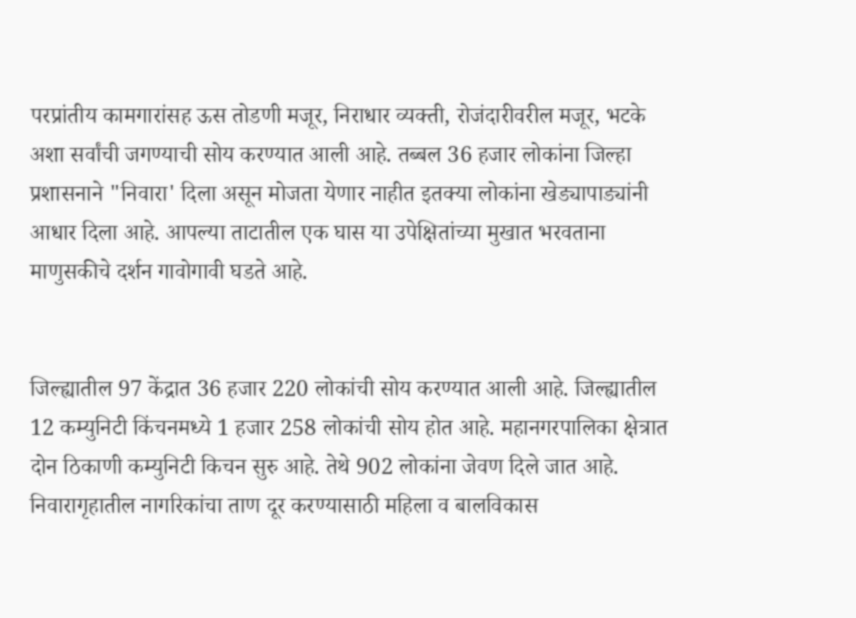परप्रांतीय कामगारांसह ऊस तोडणी मजूर, निराधार व्यक्ती, रोजंदारीवरील मजूर, भटके अशा सर्वांची जगण्याची सोय करण्यात आली आहे. तब्बल 36 हजार लोकांना जिल्हा प्रशासनाने "निवारा' दिला असून मोजता येणार नाहीत इतक्‍या लोकांना खेड्यापाड्यांनी आधार दिला आहे. आपल्या ताटातील एक घास या उपेक्षितांच्या मुखात भरवताना माणुसकीचे दर्शन गावोगावी घडते आहे.


जिल्ह्यातील 97 केंद्रात 36 हजार 220 लोकांची सोय करण्यात आली आहे. जिल्ह्यातील 12 कम्युनिटी किंचनमध्ये 1 हजार 258 लोकांची सोय होत आहे. महानगरपालिका क्षेत्रात दोन ठिकाणी कम्युनिटी किचन सुरु आहे. तेथे 902 लोकांना जेवण दिले जात आहे. निवारागृहातील नागरिकांचा ताण दूर करण्यासाठी महिला व बालविकास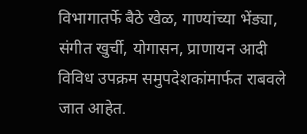विभागातर्फे बैठे खेळ, गाण्यांच्या भेंड्या, संगीत खुर्ची, योगासन, प्राणायन आदी विविध उपक्रम समुपदेशकांमार्फत राबवले जात आहेत.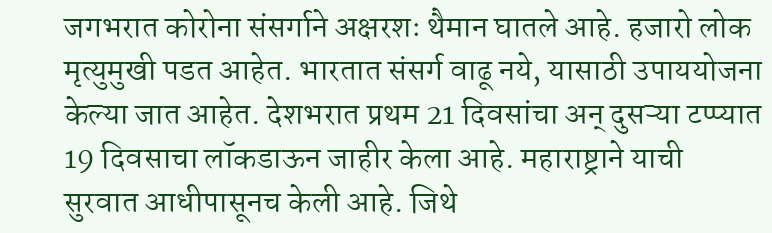जगभरात कोरोना संसर्गाने अक्षरशः थैमान घातले आहे. हजारो लोक मृत्युमुखी पडत आहेत. भारतात संसर्ग वाढू नये, यासाठी उपाययोजना केल्या जात आहेत. देशभरात प्रथम 21 दिवसांचा अन्‌ दुसऱ्या टप्प्यात 19 दिवसाचा लॉकडाऊन जाहीर केला आहे. महाराष्ट्राने याची सुरवात आधीपासूनच केली आहे. जिथे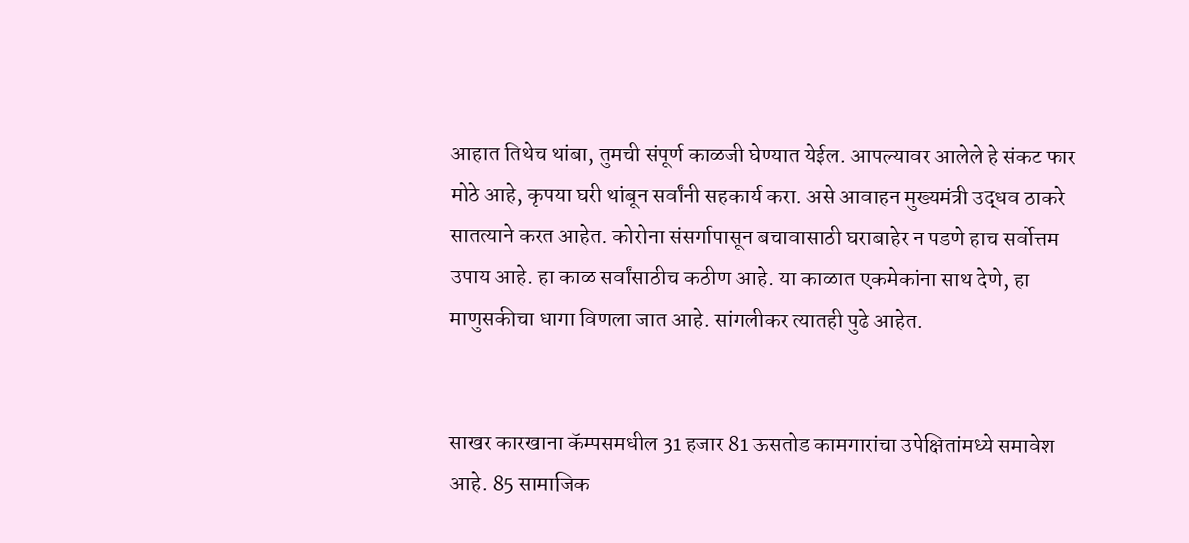आहात तिथेच थांबा, तुमची संपूर्ण काळजी घेण्यात येईल. आपल्यावर आलेले हे संकट फार मोठे आहे, कृपया घरी थांबून सर्वांनी सहकार्य करा. असे आवाहन मुख्यमंत्री उद्धव ठाकरे सातत्याने करत आहेत. कोरोना संसर्गापासून बचावासाठी घराबाहेर न पडणे हाच सर्वोत्तम उपाय आहे. हा काळ सर्वांसाठीच कठीण आहे. या काळात एकमेकांना साथ देणे, हा माणुसकीचा धागा विणला जात आहे. सांगलीकर त्यातही पुढे आहेत.


साखर कारखाना कॅम्पसमधील 31 हजार 81 ऊसतोड कामगारांचा उपेक्षितांमध्ये समावेश आहे. 85 सामाजिक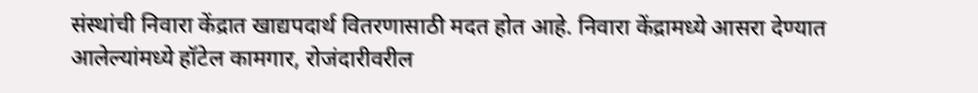संस्थांची निवारा केंद्रात खाद्यपदार्थ वितरणासाठी मदत होत आहे. निवारा केंद्रामध्ये आसरा देण्यात आलेल्यांमध्ये हॉटेल कामगार, रोजंदारीवरील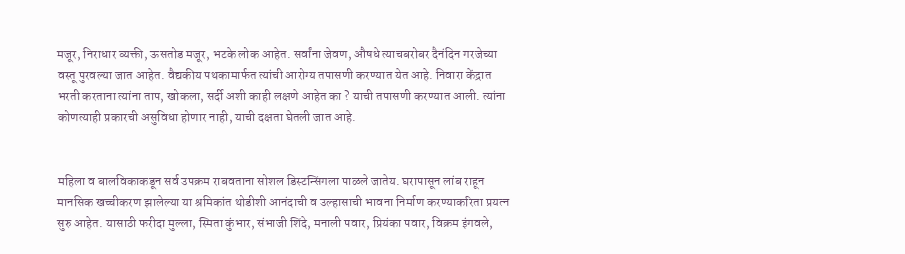मजूर, निराधार व्यक्ती, ऊसतोड मजूर, भटके लोक आहेत. सर्वांना जेवण, औषधे त्याचबरोबर दैनंदिन गरजेच्या वस्तू पुरवल्या जात आहेत. वैद्यकीय पथकामार्फत त्यांची आरोग्य तपासणी करण्यात येत आहे. निवारा केंद्रात भरती करताना त्यांना ताप, खोकला, सर्दी अशी काही लक्षणे आहेत का ? याची तपासणी करण्यात आली. त्यांना कोणत्याही प्रकारची असुविधा होणार नाही, याची दक्षता घेतली जात आहे.


महिला व बालविकाकडून सर्व उपक्रम राबवताना सोशल डिस्टन्सिंगला पाळले जातेय. घरापासून लांब राहून मानसिक खच्चीकरण झालेल्या या श्रमिकांत थोडीशी आनंदाची व उल्हासाची भावना निर्माण करण्याकरिता प्रयत्न सुरु आहेत. यासाठी फरीदा मुल्ला, स्मिता कुंभार, संभाजी शिंदे, मनाली पवार, प्रियंका पवार, विक्रम इंगवले,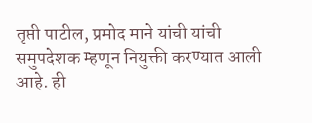तृप्ती पाटील, प्रमोद माने यांची यांची समुपदेशक म्हणून नियुक्ती करण्यात आली आहे. ही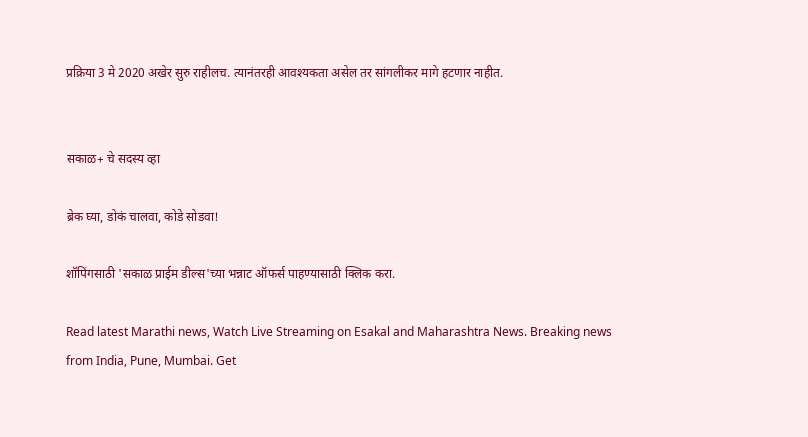प्रक्रिया 3 मे 2020 अखेर सुरु राहीलच. त्यानंतरही आवश्‍यकता असेल तर सांगलीकर मागे हटणार नाहीत.


सकाळ+ चे सदस्य व्हा

ब्रेक घ्या, डोकं चालवा, कोडे सोडवा!

शॉपिंगसाठी 'सकाळ प्राईम डील्स'च्या भन्नाट ऑफर्स पाहण्यासाठी क्लिक करा.

Read latest Marathi news, Watch Live Streaming on Esakal and Maharashtra News. Breaking news from India, Pune, Mumbai. Get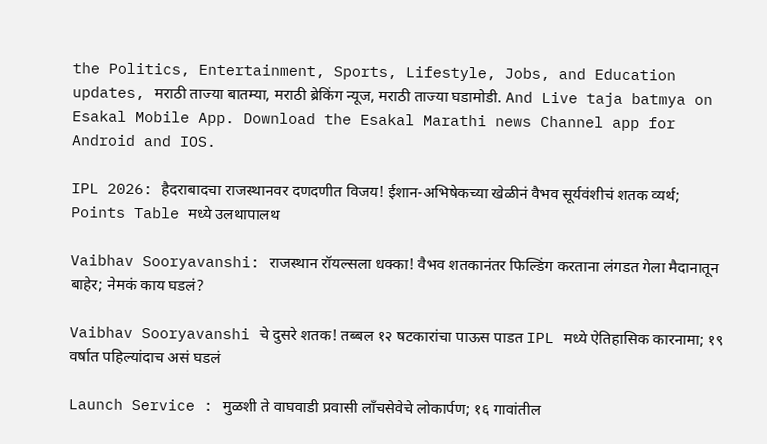the Politics, Entertainment, Sports, Lifestyle, Jobs, and Education updates, मराठी ताज्या बातम्या, मराठी ब्रेकिंग न्यूज, मराठी ताज्या घडामोडी. And Live taja batmya on Esakal Mobile App. Download the Esakal Marathi news Channel app for Android and IOS.

IPL 2026: हैदराबादचा राजस्थानवर दणदणीत विजय! ईशान-अभिषेकच्या खेळीनं वैभव सूर्यवंशीचं शतक व्यर्थ; Points Table मध्ये उलथापालथ

Vaibhav Sooryavanshi: राजस्थान रॉयल्सला धक्का! वैभव शतकानंतर फिल्डिंग करताना लंगडत गेला मैदानातून बाहेर; नेमकं काय घडलं?

Vaibhav Sooryavanshi चे दुसरे शतक! तब्बल १२ षटकारांचा पाऊस पाडत IPL मध्ये ऐतिहासिक कारनामा; १९ वर्षात पहिल्यांदाच असं घडलं

Launch Service : मुळशी ते वाघवाडी प्रवासी लाँचसेवेचे लोकार्पण; १६ गावांतील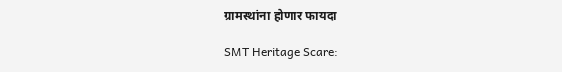ग्रामस्थांना होणार फायदा

SMT Heritage Scare: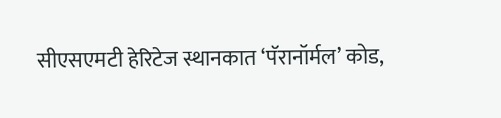सीएसएमटी हेरिटेज स्थानकात ‘पॅरानॉर्मल’ कोड,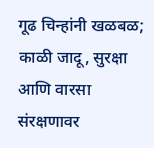गूढ चिन्हांनी खळबळ; काळी जादू, सुरक्षा आणि वारसा संरक्षणावर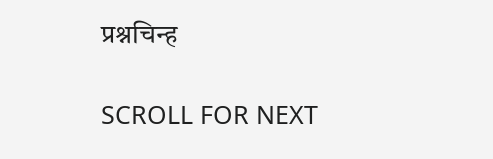प्रश्नचिन्ह

SCROLL FOR NEXT